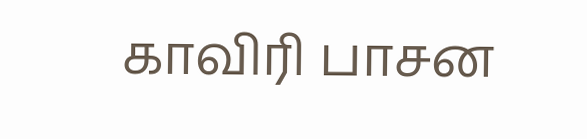காவிரி பாசன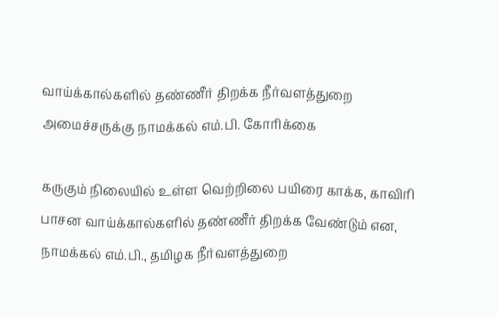வாய்க்கால்களில் தண்ணீர் திறக்க நீர்வளத்துறை அமைச்சருக்கு நாமக்கல் எம்.பி. கோரிக்கை

கருகும் நிலையில் உள்ள வெற்றிலை பயிரை காக்க, காவிரி பாசன வாய்க்கால்களில் தண்ணீர் திறக்க வேண்டும் என, நாமக்கல் எம்.பி., தமிழக நீர்வளத்துறை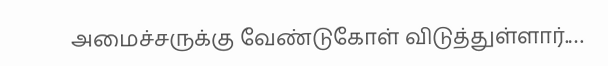அமைச்சருக்கு வேண்டுகோள் விடுத்துள்ளார்.…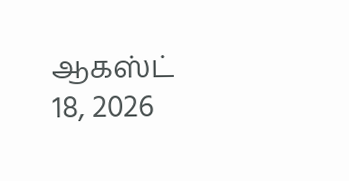ஆகஸ்ட் 18, 2026